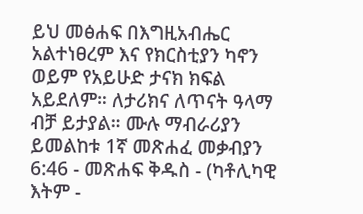ይህ መፅሐፍ በእግዚአብሔር አልተነፀረም እና የክርስቲያን ካኖን ወይም የአይሁድ ታናክ ክፍል አይደለም። ለታሪክና ለጥናት ዓላማ ብቻ ይታያል። ሙሉ ማብራሪያን ይመልከቱ 1ኛ መጽሐፈ መቃብያን 6:46 - መጽሐፍ ቅዱስ - (ካቶሊካዊ እትም -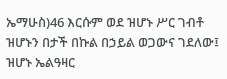ኤማሁስ)46 እርሱም ወደ ዝሆኑ ሥር ገብቶ ዝሆኑን በታች በኩል በኃይል ወጋውና ገደለው፤ ዝሆኑ ኤልዓዛር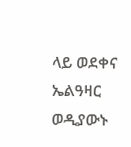ላይ ወደቀና ኤልዓዛር ወዲያውኑ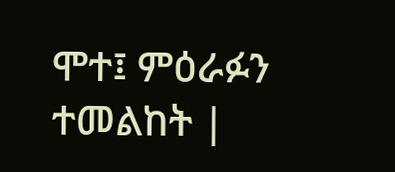ሞተ፤ ምዕራፉን ተመልከት |